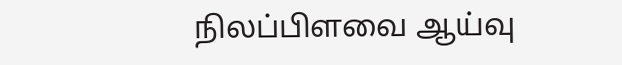நிலப்பிளவை ஆய்வு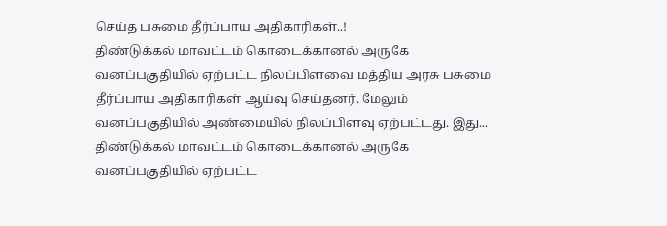செய்த பசுமை தீர்ப்பாய அதிகாரிகள்..!
திண்டுக்கல் மாவட்டம் கொடைக்கானல் அருகே வனப்பகுதியில் ஏற்பட்ட நிலப்பிளவை மத்திய அரசு பசுமை தீர்ப்பாய அதிகாரிகள் ஆய்வு செய்தனர். மேலும் வனப்பகுதியில் அண்மையில் நிலப்பிளவு ஏற்பட்டது. இது...
திண்டுக்கல் மாவட்டம் கொடைக்கானல் அருகே வனப்பகுதியில் ஏற்பட்ட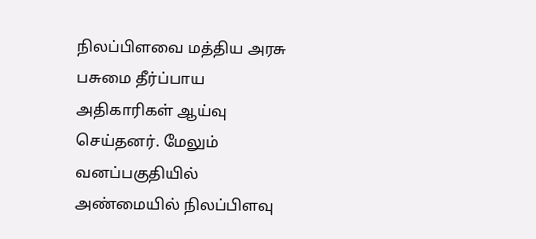நிலப்பிளவை மத்திய அரசு பசுமை தீர்ப்பாய அதிகாரிகள் ஆய்வு செய்தனர். மேலும் வனப்பகுதியில் அண்மையில் நிலப்பிளவு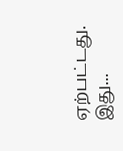ஏற்பட்டது. இது...